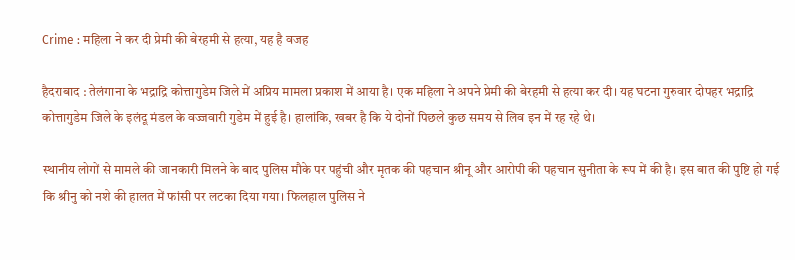Crime : महिला ने कर दी प्रेमी की बेरहमी से हत्या, यह है वजह

हैदराबाद : तेलंगाना के भद्राद्रि कोत्तागुडेम जिले में अप्रिय मामला प्रकाश में आया है। एक महिला ने अपने प्रेमी की बेरहमी से हत्या कर दी। यह घटना गुरुवार दोपहर भद्राद्रि कोत्तागुडेम जिले के इलंदू मंडल के वज्जवारी गुडेम में हुई है। हालांकि, खबर है कि ये दोनों पिछले कुछ समय से लिव इन में रह रहे थे।

स्थानीय लोगों से मामले की जानकारी मिलने के बाद पुलिस मौके पर पहुंची और मृतक की पहचान श्रीनू और आरोपी की पहचान सुनीता के रूप में की है। इस बात की पुष्टि हो गई कि श्रीनु को नशे की हालत में फांसी पर लटका दिया गया। फिलहाल पुलिस ने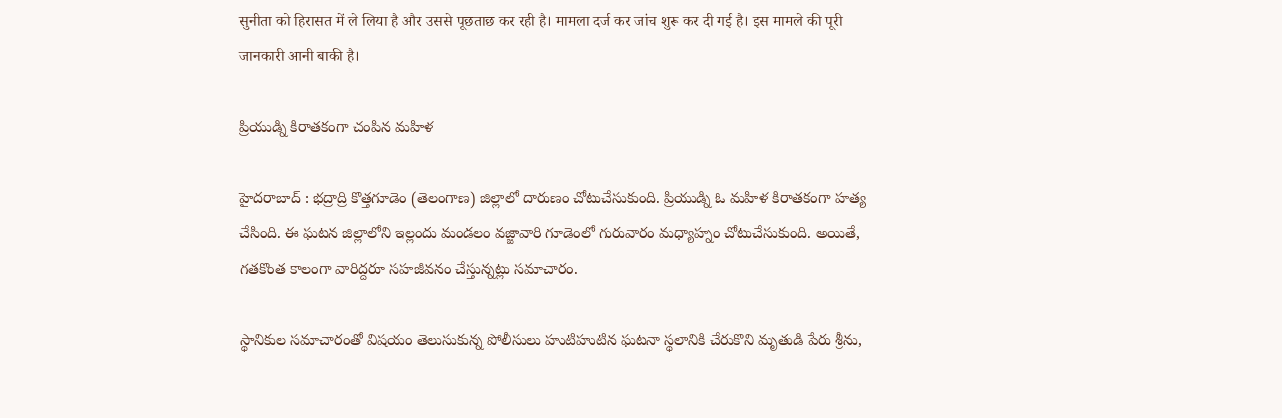सुनीता को हिरासत में ले लिया है और उससे पूछताछ कर रही है। मामला दर्ज कर जांच शुरू कर दी गई है। इस मामले की पूरी जानकारी आनी बाकी है।

ప్రియుడ్ని కిరాతకంగా చంపిన మహిళ

హైదరాబాద్ : భద్రాద్రి కొత్తగూడెం (తెలంగాణ) జిల్లాలో దారుణం చోటుచేసుకుంది. ప్రియుడ్ని ఓ మహిళ కిరాతకంగా హత్య చేసింది. ఈ ఘటన జిల్లాలోని ఇల్లందు మండలం వజ్జావారి గూడెంలో గురువారం మధ్యాహ్నం చోటుచేసుకుంది. అయితే, గతకొంత కాలంగా వారిద్దరూ సహజీవనం చేస్తున్నట్లు సమాచారం.

స్థానికుల సమాచారంతో విషయం తెలుసుకున్న పోలీసులు హుటిహుటిన ఘటనా స్థలానికి చేరుకొని మృతుడి పేరు శ్రీను,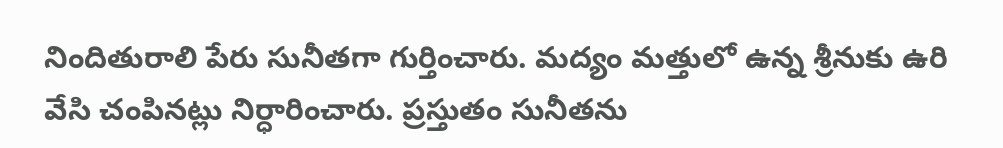నిందితురాలి పేరు సునీతగా గుర్తించారు. మద్యం మత్తులో ఉన్న శ్రీనుకు ఉరి వేసి చంపినట్లు నిర్ధారించారు. ప్రస్తుతం సునీతను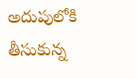అదుపులోకి తీసుకున్న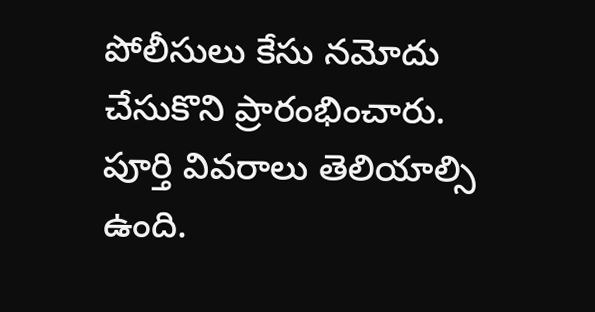పోలీసులు కేసు నమోదు చేసుకొని ప్రారంభించారు. పూర్తి వివరాలు తెలియాల్సి ఉంది.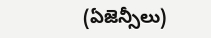(ఏజెన్సీలు)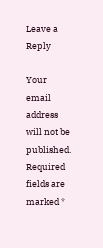Leave a Reply

Your email address will not be published. Required fields are marked *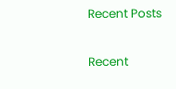Recent Posts

Recent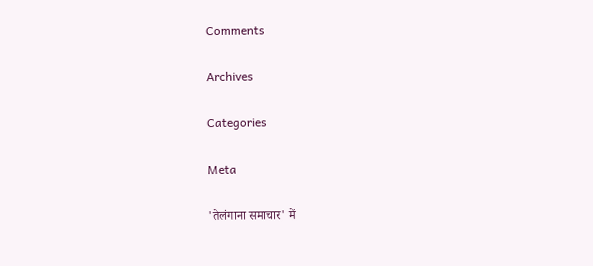Comments

Archives

Categories

Meta

'तेलंगाना समाचार' में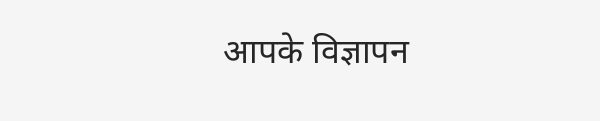आपके विज्ञापन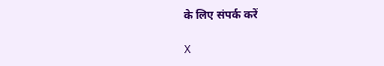के लिए संपर्क करें

X